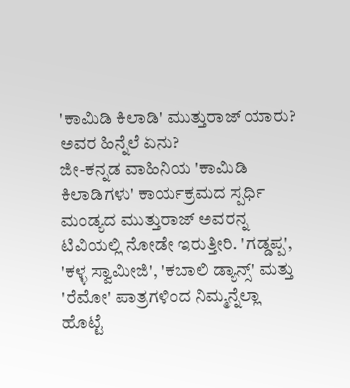'ಕಾಮಿಡಿ ಕಿಲಾಡಿ' ಮುತ್ತುರಾಜ್ ಯಾರು? ಅವರ ಹಿನ್ನೆಲೆ ಏನು?
ಜೀ-ಕನ್ನಡ ವಾಹಿನಿಯ 'ಕಾಮಿಡಿ ಕಿಲಾಡಿಗಳು' ಕಾರ್ಯಕ್ರಮದ ಸ್ಪರ್ಧಿ ಮಂಡ್ಯದ ಮುತ್ತುರಾಜ್ ಅವರನ್ನ ಟಿವಿಯಲ್ಲಿ ನೋಡೇ ಇರುತ್ತೀರಿ. 'ಗಡ್ಡಪ್ಪ', 'ಕಳ್ಳ ಸ್ವಾಮೀಜಿ', 'ಕಬಾಲಿ ಡ್ಯಾನ್ಸ್' ಮತ್ತು 'ರೆಮೋ' ಪಾತ್ರಗಳಿಂದ ನಿಮ್ಮನ್ನೆಲ್ಲಾ ಹೊಟ್ಟೆ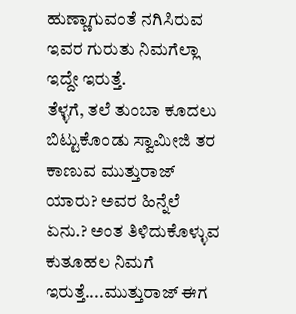ಹುಣ್ಣಾಗುವಂತೆ ನಗಿಸಿರುವ ಇವರ ಗುರುತು ನಿಮಗೆಲ್ಲಾ ಇದ್ದೇ ಇರುತ್ತೆ.
ತೆಳ್ಳಗೆ, ತಲೆ ತುಂಬಾ ಕೂದಲು ಬಿಟ್ಟುಕೊಂಡು ಸ್ವಾಮೀಜಿ ತರ ಕಾಣುವ ಮುತ್ತುರಾಜ್ ಯಾರು? ಅವರ ಹಿನ್ನೆಲೆ ಏನು.? ಅಂತ ತಿಳಿದುಕೊಳ್ಳುವ ಕುತೂಹಲ ನಿಮಗೆ ಇರುತ್ತೆ....ಮುತ್ತುರಾಜ್ ಈಗ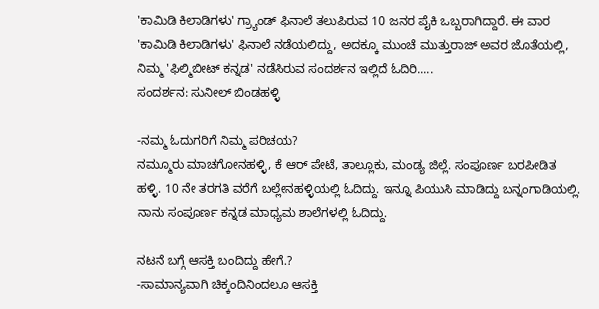'ಕಾಮಿಡಿ ಕಿಲಾಡಿಗಳು' ಗ್ರ್ಯಾಂಡ್ ಫಿನಾಲೆ ತಲುಪಿರುವ 10 ಜನರ ಪೈಕಿ ಒಬ್ಬರಾಗಿದ್ದಾರೆ. ಈ ವಾರ 'ಕಾಮಿಡಿ ಕಿಲಾಡಿಗಳು' ಫಿನಾಲೆ ನಡೆಯಲಿದ್ದು, ಅದಕ್ಕೂ ಮುಂಚೆ ಮುತ್ತುರಾಜ್ ಅವರ ಜೊತೆಯಲ್ಲಿ, ನಿಮ್ಮ 'ಫಿಲ್ಮಿಬೀಟ್ ಕನ್ನಡ' ನಡೆಸಿರುವ ಸಂದರ್ಶನ ಇಲ್ಲಿದೆ ಓದಿರಿ.....
ಸಂದರ್ಶನ: ಸುನೀಲ್ ಬಿಂಡಹಳ್ಳಿ

-ನಮ್ಮ ಓದುಗರಿಗೆ ನಿಮ್ಮ ಪರಿಚಯ?
ನಮ್ಮೂರು ಮಾಚಗೋನಹಳ್ಳಿ, ಕೆ ಆರ್ ಪೇಟೆ, ತಾಲ್ಲೂಕು, ಮಂಡ್ಯ ಜಿಲ್ಲೆ. ಸಂಪೂರ್ಣ ಬರಪೀಡಿತ ಹಳ್ಳಿ. 10 ನೇ ತರಗತಿ ವರೆಗೆ ಬಲ್ಲೇನಹಳ್ಳಿಯಲ್ಲಿ ಓದಿದ್ದು. ಇನ್ನೂ ಪಿಯುಸಿ ಮಾಡಿದ್ದು ಬನ್ನಂಗಾಡಿಯಲ್ಲಿ. ನಾನು ಸಂಪೂರ್ಣ ಕನ್ನಡ ಮಾಧ್ಯಮ ಶಾಲೆಗಳಲ್ಲಿ ಓದಿದ್ದು.

ನಟನೆ ಬಗ್ಗೆ ಆಸಕ್ತಿ ಬಂದಿದ್ದು ಹೇಗೆ.?
-ಸಾಮಾನ್ಯವಾಗಿ ಚಿಕ್ಕಂದಿನಿಂದಲೂ ಆಸಕ್ತಿ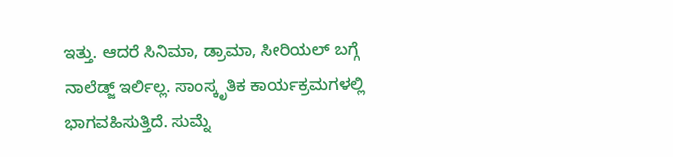ಇತ್ತು. ಆದರೆ ಸಿನಿಮಾ, ಡ್ರಾಮಾ, ಸೀರಿಯಲ್ ಬಗ್ಗೆ ನಾಲೆಡ್ಜ್ ಇರ್ಲಿಲ್ಲ. ಸಾಂಸ್ಕೃತಿಕ ಕಾರ್ಯಕ್ರಮಗಳಲ್ಲಿ ಭಾಗವಹಿಸುತ್ತಿದೆ. ಸುಮ್ನೆ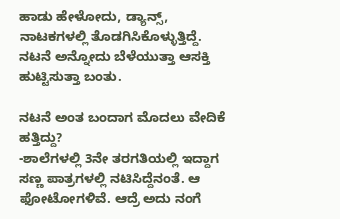ಹಾಡು ಹೇಳೋದು, ಡ್ಯಾನ್ಸ್, ನಾಟಕಗಳಲ್ಲಿ ತೊಡಗಿಸಿಕೊಳ್ಳುತ್ತಿದ್ದೆ. ನಟನೆ ಅನ್ನೋದು ಬೆಳೆಯುತ್ತಾ ಆಸಕ್ತಿ ಹುಟ್ಟಿಸುತ್ತಾ ಬಂತು.

ನಟನೆ ಅಂತ ಬಂದಾಗ ಮೊದಲು ವೇದಿಕೆ ಹತ್ತಿದ್ದು?
-ಶಾಲೆಗಳಲ್ಲಿ 3ನೇ ತರಗತಿಯಲ್ಲಿ ಇದ್ದಾಗ ಸಣ್ಣ ಪಾತ್ರಗಳಲ್ಲಿ ನಟಿಸಿದ್ದೆನಂತೆ. ಆ ಫೋಟೋಗಳಿವೆ. ಆದ್ರೆ ಅದು ನಂಗೆ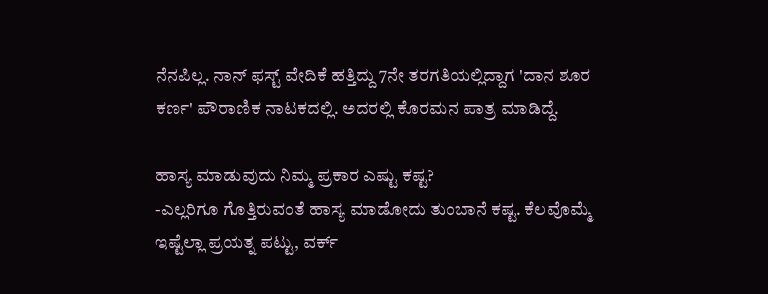ನೆನಪಿಲ್ಲ. ನಾನ್ ಫಸ್ಟ್ ವೇದಿಕೆ ಹತ್ತಿದ್ದು 7ನೇ ತರಗತಿಯಲ್ಲಿದ್ದಾಗ 'ದಾನ ಶೂರ ಕರ್ಣ' ಪೌರಾಣಿಕ ನಾಟಕದಲ್ಲಿ. ಅದರಲ್ಲಿ ಕೊರಮನ ಪಾತ್ರ ಮಾಡಿದ್ದೆ.

ಹಾಸ್ಯ ಮಾಡುವುದು ನಿಮ್ಮ ಪ್ರಕಾರ ಎಷ್ಟು ಕಷ್ಟ?
-ಎಲ್ಲರಿಗೂ ಗೊತ್ತಿರುವಂತೆ ಹಾಸ್ಯ ಮಾಡೋದು ತುಂಬಾನೆ ಕಷ್ಟ. ಕೆಲವೊಮ್ಮೆ ಇಷ್ಟೆಲ್ಲಾ ಪ್ರಯತ್ನ ಪಟ್ಟು, ವರ್ಕ್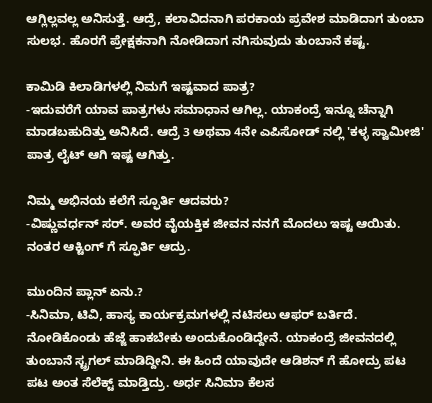ಆಗ್ಲಿಲ್ಲವಲ್ಲ ಅನಿಸುತ್ತೆ. ಆದ್ರೆ, ಕಲಾವಿದನಾಗಿ ಪರಕಾಯ ಪ್ರವೇಶ ಮಾಡಿದಾಗ ತುಂಬಾ ಸುಲಭ. ಹೊರಗೆ ಪ್ರೇಕ್ಷಕನಾಗಿ ನೋಡಿದಾಗ ನಗಿಸುವುದು ತುಂಬಾನೆ ಕಷ್ಟ.

ಕಾಮಿಡಿ ಕಿಲಾಡಿಗಳಲ್ಲಿ ನಿಮಗೆ ಇಷ್ಟವಾದ ಪಾತ್ರ?
-ಇದುವರೆಗೆ ಯಾವ ಪಾತ್ರಗಳು ಸಮಾಧಾನ ಆಗಿಲ್ಲ. ಯಾಕಂದ್ರೆ ಇನ್ನೂ ಚೆನ್ನಾಗಿ ಮಾಡಬಹುದಿತ್ತು ಅನಿಸಿದೆ. ಆದ್ರೆ 3 ಅಥವಾ 4ನೇ ಎಪಿಸೋಡ್ ನಲ್ಲಿ 'ಕಳ್ಳ ಸ್ವಾಮೀಜಿ' ಪಾತ್ರ ಲೈಟ್ ಆಗಿ ಇಷ್ಟ ಆಗಿತ್ತು.

ನಿಮ್ಮ ಅಭಿನಯ ಕಲೆಗೆ ಸ್ಫೂರ್ತಿ ಆದವರು?
-ವಿಷ್ಣುವರ್ಧನ್ ಸರ್. ಅವರ ವೈಯಕ್ತಿಕ ಜೀವನ ನನಗೆ ಮೊದಲು ಇಷ್ಟ ಆಯಿತು. ನಂತರ ಆಕ್ಟಿಂಗ್ ಗೆ ಸ್ಫೂರ್ತಿ ಆದ್ರು.

ಮುಂದಿನ ಪ್ಲಾನ್ ಏನು.?
-ಸಿನಿಮಾ, ಟಿವಿ, ಹಾಸ್ಯ ಕಾರ್ಯಕ್ರಮಗಳಲ್ಲಿ ನಟಿಸಲು ಆಫರ್ ಬರ್ತಿದೆ. ನೋಡಿಕೊಂಡು ಹೆಜ್ಜೆ ಹಾಕಬೇಕು ಅಂದುಕೊಂಡಿದ್ದೇನೆ. ಯಾಕಂದ್ರೆ ಜೀವನದಲ್ಲಿ ತುಂಬಾನೆ ಸ್ಟ್ರಗಲ್ ಮಾಡಿದ್ದೀನಿ. ಈ ಹಿಂದೆ ಯಾವುದೇ ಆಡಿಶನ್ ಗೆ ಹೋದ್ರು ಪಟ ಪಟ ಅಂತ ಸೆಲೆಕ್ಟ್ ಮಾಡ್ತಿದ್ರು. ಅರ್ಧ ಸಿನಿಮಾ ಕೆಲಸ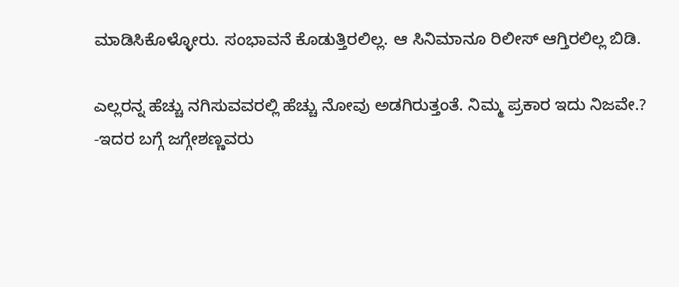ಮಾಡಿಸಿಕೊಳ್ಳೋರು. ಸಂಭಾವನೆ ಕೊಡುತ್ತಿರಲಿಲ್ಲ. ಆ ಸಿನಿಮಾನೂ ರಿಲೀಸ್ ಆಗ್ತಿರಲಿಲ್ಲ ಬಿಡಿ.

ಎಲ್ಲರನ್ನ ಹೆಚ್ಚು ನಗಿಸುವವರಲ್ಲಿ ಹೆಚ್ಚು ನೋವು ಅಡಗಿರುತ್ತಂತೆ. ನಿಮ್ಮ ಪ್ರಕಾರ ಇದು ನಿಜವೇ.?
-ಇದರ ಬಗ್ಗೆ ಜಗ್ಗೇಶಣ್ಣವರು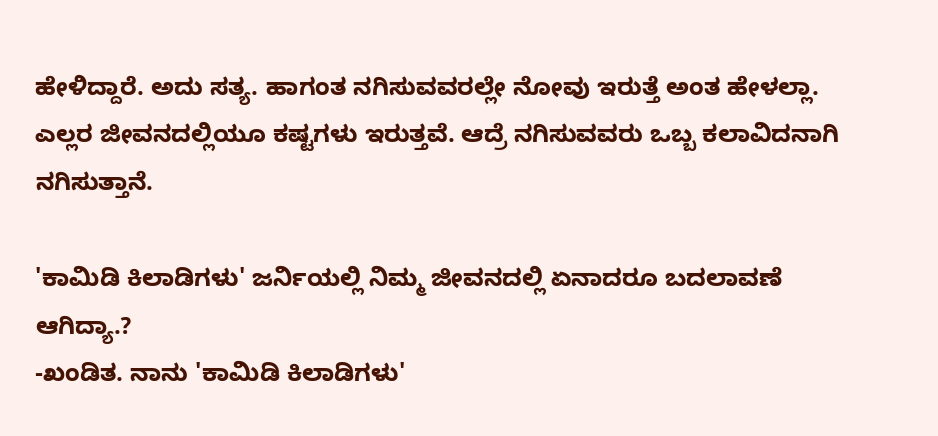ಹೇಳಿದ್ದಾರೆ. ಅದು ಸತ್ಯ. ಹಾಗಂತ ನಗಿಸುವವರಲ್ಲೇ ನೋವು ಇರುತ್ತೆ ಅಂತ ಹೇಳಲ್ಲಾ. ಎಲ್ಲರ ಜೀವನದಲ್ಲಿಯೂ ಕಷ್ಟಗಳು ಇರುತ್ತವೆ. ಆದ್ರೆ ನಗಿಸುವವರು ಒಬ್ಬ ಕಲಾವಿದನಾಗಿ ನಗಿಸುತ್ತಾನೆ.

'ಕಾಮಿಡಿ ಕಿಲಾಡಿಗಳು' ಜರ್ನಿಯಲ್ಲಿ ನಿಮ್ಮ ಜೀವನದಲ್ಲಿ ಏನಾದರೂ ಬದಲಾವಣೆ ಆಗಿದ್ಯಾ.?
-ಖಂಡಿತ. ನಾನು 'ಕಾಮಿಡಿ ಕಿಲಾಡಿಗಳು'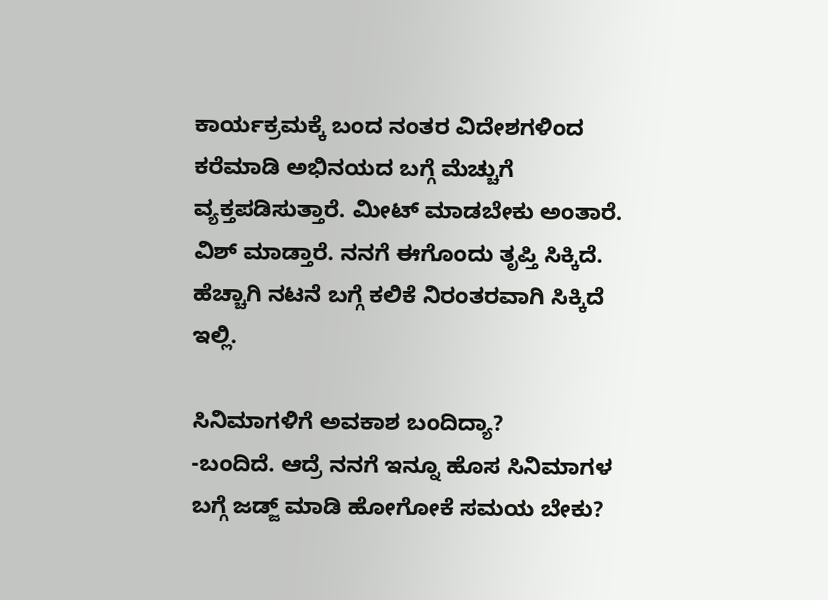ಕಾರ್ಯಕ್ರಮಕ್ಕೆ ಬಂದ ನಂತರ ವಿದೇಶಗಳಿಂದ ಕರೆಮಾಡಿ ಅಭಿನಯದ ಬಗ್ಗೆ ಮೆಚ್ಚುಗೆ ವ್ಯಕ್ತಪಡಿಸುತ್ತಾರೆ. ಮೀಟ್ ಮಾಡಬೇಕು ಅಂತಾರೆ. ವಿಶ್ ಮಾಡ್ತಾರೆ. ನನಗೆ ಈಗೊಂದು ತೃಪ್ತಿ ಸಿಕ್ಕಿದೆ. ಹೆಚ್ಚಾಗಿ ನಟನೆ ಬಗ್ಗೆ ಕಲಿಕೆ ನಿರಂತರವಾಗಿ ಸಿಕ್ಕಿದೆ ಇಲ್ಲಿ.

ಸಿನಿಮಾಗಳಿಗೆ ಅವಕಾಶ ಬಂದಿದ್ಯಾ?
-ಬಂದಿದೆ. ಆದ್ರೆ ನನಗೆ ಇನ್ನೂ ಹೊಸ ಸಿನಿಮಾಗಳ ಬಗ್ಗೆ ಜಡ್ಜ್ ಮಾಡಿ ಹೋಗೋಕೆ ಸಮಯ ಬೇಕು?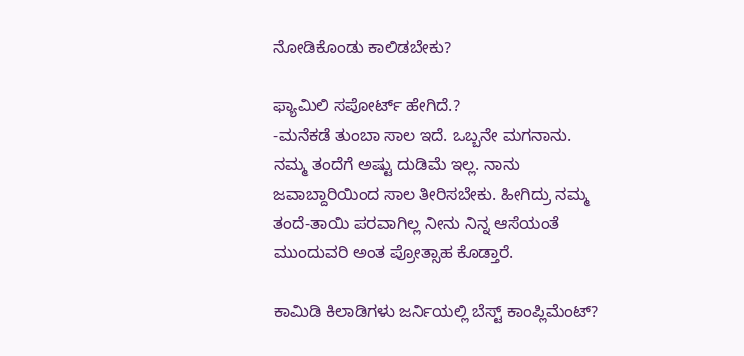ನೋಡಿಕೊಂಡು ಕಾಲಿಡಬೇಕು?

ಫ್ಯಾಮಿಲಿ ಸಪೋರ್ಟ್ ಹೇಗಿದೆ.?
-ಮನೆಕಡೆ ತುಂಬಾ ಸಾಲ ಇದೆ. ಒಬ್ಬನೇ ಮಗನಾನು. ನಮ್ಮ ತಂದೆಗೆ ಅಷ್ಟು ದುಡಿಮೆ ಇಲ್ಲ. ನಾನು ಜವಾಬ್ದಾರಿಯಿಂದ ಸಾಲ ತೀರಿಸಬೇಕು. ಹೀಗಿದ್ರು ನಮ್ಮ ತಂದೆ-ತಾಯಿ ಪರವಾಗಿಲ್ಲ ನೀನು ನಿನ್ನ ಆಸೆಯಂತೆ ಮುಂದುವರಿ ಅಂತ ಪ್ರೋತ್ಸಾಹ ಕೊಡ್ತಾರೆ.

ಕಾಮಿಡಿ ಕಿಲಾಡಿಗಳು ಜರ್ನಿಯಲ್ಲಿ ಬೆಸ್ಟ್ ಕಾಂಪ್ಲಿಮೆಂಟ್?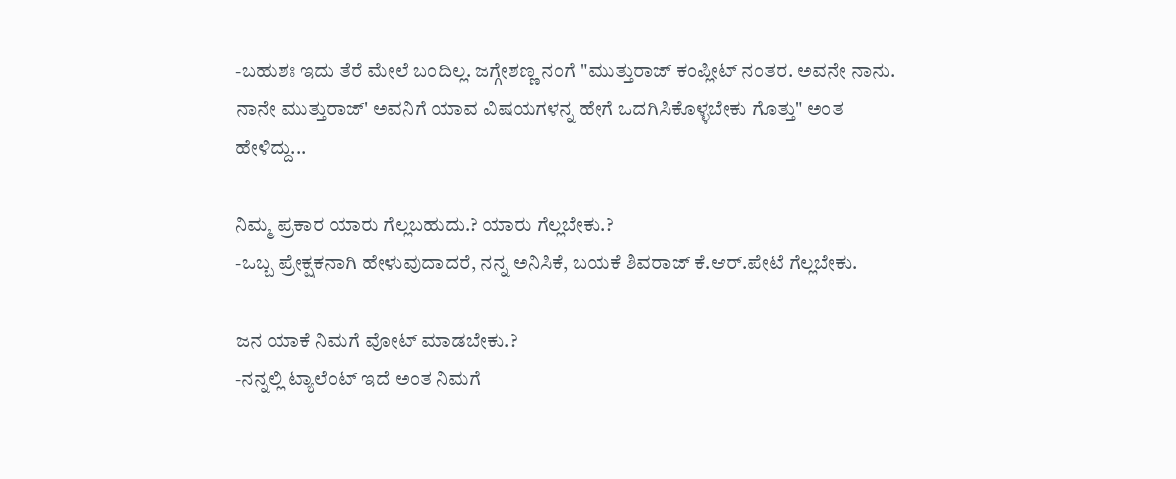-ಬಹುಶಃ ಇದು ತೆರೆ ಮೇಲೆ ಬಂದಿಲ್ಲ. ಜಗ್ಗೇಶಣ್ಣ ನಂಗೆ "ಮುತ್ತುರಾಜ್ ಕಂಪ್ಲೀಟ್ ನಂತರ. ಅವನೇ ನಾನು. ನಾನೇ ಮುತ್ತುರಾಜ್' ಅವನಿಗೆ ಯಾವ ವಿಷಯಗಳನ್ನ ಹೇಗೆ ಒದಗಿಸಿಕೊಳ್ಳಬೇಕು ಗೊತ್ತು" ಅಂತ ಹೇಳಿದ್ದು...

ನಿಮ್ಮ ಪ್ರಕಾರ ಯಾರು ಗೆಲ್ಲಬಹುದು.? ಯಾರು ಗೆಲ್ಲಬೇಕು.?
-ಒಬ್ಬ ಪ್ರೇಕ್ಷಕನಾಗಿ ಹೇಳುವುದಾದರೆ, ನನ್ನ ಅನಿಸಿಕೆ, ಬಯಕೆ ಶಿವರಾಜ್ ಕೆ.ಆರ್.ಪೇಟೆ ಗೆಲ್ಲಬೇಕು.

ಜನ ಯಾಕೆ ನಿಮಗೆ ವೋಟ್ ಮಾಡಬೇಕು.?
-ನನ್ನಲ್ಲಿ ಟ್ಯಾಲೆಂಟ್ ಇದೆ ಅಂತ ನಿಮಗೆ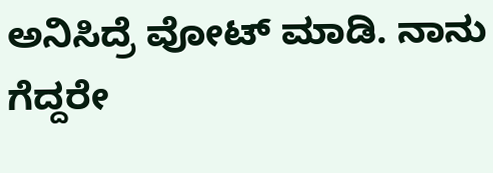ಅನಿಸಿದ್ರೆ ವೋಟ್ ಮಾಡಿ. ನಾನು ಗೆದ್ದರೇ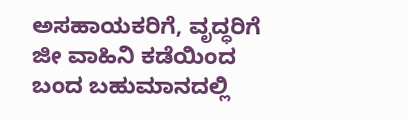ಅಸಹಾಯಕರಿಗೆ, ವೃದ್ಧರಿಗೆ ಜೀ ವಾಹಿನಿ ಕಡೆಯಿಂದ ಬಂದ ಬಹುಮಾನದಲ್ಲಿ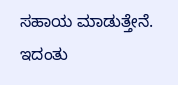ಸಹಾಯ ಮಾಡುತ್ತೇನೆ. ಇದಂತು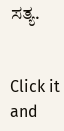ಸತ್ಯ.


Click it and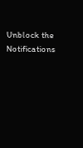Unblock the Notifications